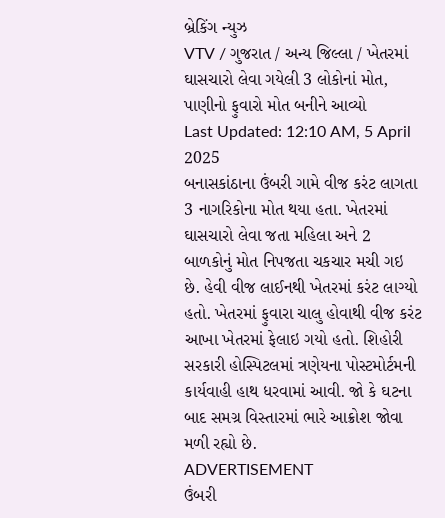બ્રેકિંગ ન્યુઝ
VTV / ગુજરાત / અન્ય જિલ્લા / ખેતરમાં ઘાસચારો લેવા ગયેલી 3 લોકોનાં મોત, પાણીનો ફુવારો મોત બનીને આવ્યો
Last Updated: 12:10 AM, 5 April 2025
બનાસકાંઠાના ઉંબરી ગામે વીજ કરંટ લાગતા 3 નાગરિકોના મોત થયા હતા. ખેતરમાં ઘાસચારો લેવા જતા મહિલા અને 2 બાળકોનું મોત નિપજતા ચકચાર મચી ગઇ છે. હેવી વીજ લાઈનથી ખેતરમાં કરંટ લાગ્યો હતો. ખેતરમાં ફુવારા ચાલુ હોવાથી વીજ કરંટ આખા ખેતરમાં ફેલાઇ ગયો હતો. શિહોરી સરકારી હોસ્પિટલમાં ત્રણેયના પોસ્ટમોર્ટમની કાર્યવાહી હાથ ધરવામાં આવી. જો કે ઘટના બાદ સમગ્ર વિસ્તારમાં ભારે આક્રોશ જોવા મળી રહ્યો છે.
ADVERTISEMENT
ઉંબરી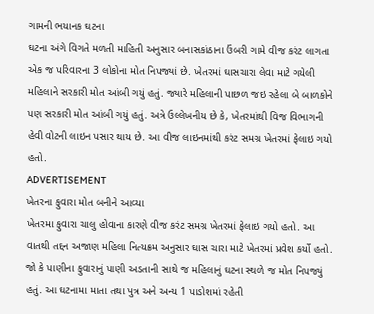ગામની ભયાનક ઘટના
ઘટના અંગે વિગતે મળતી માહિતી અનુસાર બનાસકાંઠાના ઉંબરી ગામે વીજ કરંટ લાગતા એક જ પરિવારના 3 લોકોના મોત નિપજ્યાં છે. ખેતરમાં ઘાસચારા લેવા માટે ગયેલી મહિલાને સરકારી મોત આંબી ગયું હતું. જ્યારે મહિલાની પાછળ જઇ રહેલા બે બાળકોને પણ સરકારી મોત આંબી ગયું હતું. અત્રે ઉલ્લેખનીય છે કે, ખેતરમાંથી વિજ વિભાગની હેવી વોટની લાઇન પસાર થાય છે. આ વીજ લાઇનમાંથી કરંટ સમગ્ર ખેતરમાં ફેલાઇ ગયો હતો.
ADVERTISEMENT
ખેતરના ફુવારા મોત બનીને આવ્યા
ખેતરમા ફુવારા ચાલુ હોવાના કારણે વીજ કરંટ સમગ્ર ખેતરમાં ફેલાઇ ગયો હતો. આ વાતથી તદ્દન અજાણ મહિલા નિત્યક્રમ અનુસાર ઘાસ ચારા માટે ખેતરમાં પ્રવેશ કર્યો હતો. જો કે પાણીના ફુવારાનું પાણી અડતાની સાથે જ મહિલાનું ઘટના સ્થળે જ મોત નિપજ્યું હતું. આ ઘટનામા માતા તથા પુત્ર અને અન્ય 1 પાડોશમાં રહેતી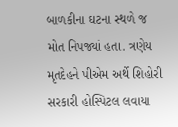બાળકીના ઘટના સ્થળે જ મોત નિપજ્યાં હતા. ત્રણેય મૃતદેહને પીએમ અર્થે શિહોરી સરકારી હોસ્પિટલ લવાયા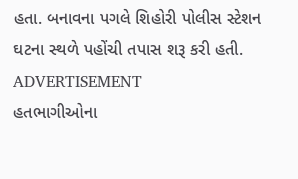હતા. બનાવના પગલે શિહોરી પોલીસ સ્ટેશન ઘટના સ્થળે પહોંચી તપાસ શરૂ કરી હતી.
ADVERTISEMENT
હતભાગીઓના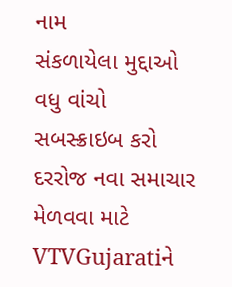નામ
સંકળાયેલા મુદ્દાઓ
વધુ વાંચો
સબસ્ક્રાઇબ કરો
દરરોજ નવા સમાચાર મેળવવા માટે VTVGujaratiને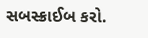સબસ્ક્રાઈબ કરો.